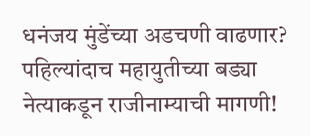धनंजय मुंडेंच्या अडचणी वाढणार? पहिल्यांदाच महायुतीच्या बड्या नेत्याकडून राजीनाम्याची मागणी!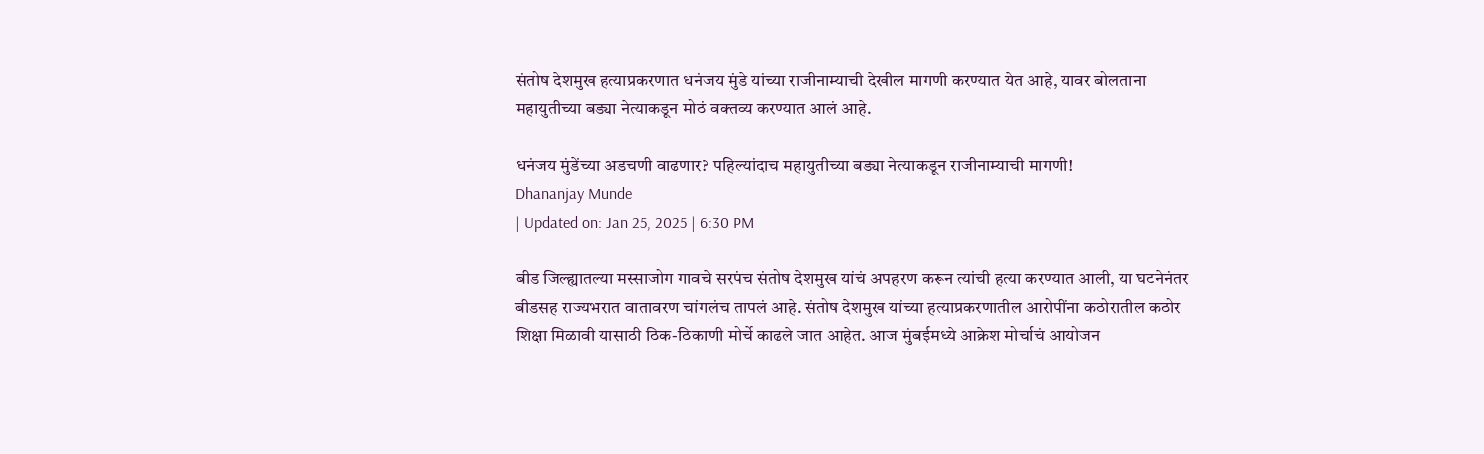संतोष देशमुख हत्याप्रकरणात धनंजय मुंडे यांच्या राजीनाम्याची देखील मागणी करण्यात येत आहे, यावर बोलताना महायुतीच्या बड्या नेत्याकडून मोठं वक्तव्य करण्यात आलं आहे.

धनंजय मुंडेंच्या अडचणी वाढणार? पहिल्यांदाच महायुतीच्या बड्या नेत्याकडून राजीनाम्याची मागणी!
Dhananjay Munde
| Updated on: Jan 25, 2025 | 6:30 PM

बीड जिल्ह्यातल्या मस्साजोग गावचे सरपंच संतोष देशमुख यांचं अपहरण करून त्यांची हत्या करण्यात आली, या घटनेनंतर बीडसह राज्यभरात वातावरण चांगलंच तापलं आहे. संतोष देशमुख यांच्या हत्याप्रकरणातील आरोपींना कठोरातील कठोर शिक्षा मिळावी यासाठी ठिक-ठिकाणी मोर्चे काढले जात आहेत. आज मुंबईमध्ये आक्रेश मोर्चाचं आयोजन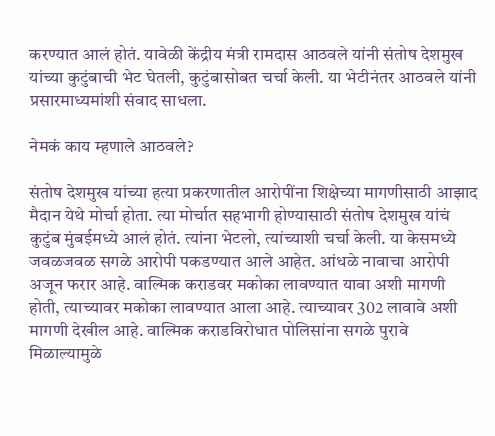करण्यात आलं होतं. यावेळी केंद्रीय मंत्री रामदास आठवले यांनी संतोष देशमुख यांच्या कुटुंबाची भेट घेतली, कुटुंबासोबत चर्चा केली. या भेटीनंतर आठवले यांनी प्रसारमाध्यमांशी संवाद साधला.

नेमकं काय म्हणाले आठवले?

संतोष देशमुख यांच्या हत्या प्रकरणातील आरोपींना शिक्षेच्या मागणीसाठी आझाद मैदान येथे मोर्चा होता. त्या मोर्चात सहभागी होण्यासाठी संतोष देशमुख यांचं कुटुंब मुंबईमध्ये आलं होतं. त्यांना भेटलो, त्यांच्याशी चर्चा केली. या केसमध्ये जवळजवळ सगळे आरोपी पकडण्यात आले आहेत. आंधळे नावाचा आरोपी अजून फरार आहे. वाल्मिक कराडवर मकोका लावण्यात यावा अशी मागणी होती, त्याच्यावर मकोका लावण्यात आला आहे. त्याच्यावर 302 लावावे अशी मागणी देखील आहे. वाल्मिक कराडविरोधात पोलिसांना सगळे पुरावे मिळाल्यामुळे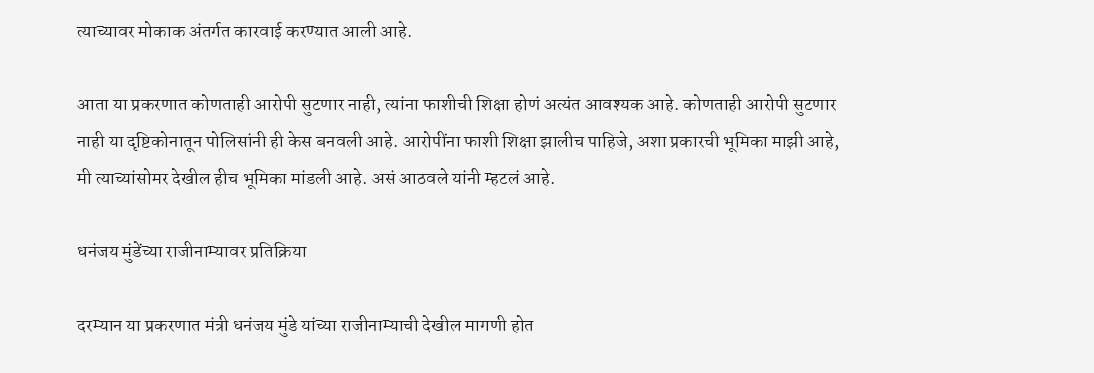त्याच्यावर मोकाक अंतर्गत कारवाई करण्यात आली आहे.

आता या प्रकरणात कोणताही आरोपी सुटणार नाही, त्यांना फाशीची शिक्षा होणं अत्यंत आवश्यक आहे. कोणताही आरोपी सुटणार नाही या दृष्टिकोनातून पोलिसांनी ही केस बनवली आहे. आरोपींना फाशी शिक्षा झालीच पाहिजे, अशा प्रकारची भूमिका माझी आहे, मी त्याच्यांसोमर देखील हीच भूमिका मांडली आहे. असं आठवले यांनी म्हटलं आहे.

धनंजय मुंडेंच्या राजीनाम्यावर प्रतिक्रिया

दरम्यान या प्रकरणात मंत्री धनंजय मुंडे यांच्या राजीनाम्याची देखील मागणी होत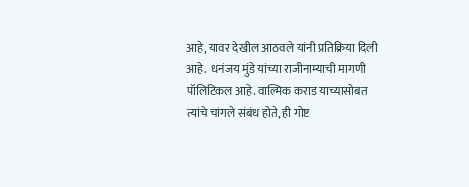आहे, यावर देखील आठवले यांनी प्रतिक्रिया दिली आहे.  धनंजय मुंडे यांच्या राजीनाम्याची मागणी पॉलिटिकल आहे. वाल्मिक कराड याच्यासोबत त्यांचे चांगले संबंध होते, ही गोष्ट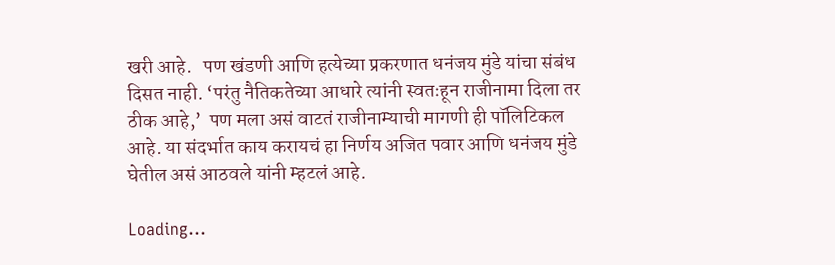खरी आहे.   पण खंडणी आणि हत्येच्या प्रकरणात धनंजय मुंडे यांचा संबंध दिसत नाही. ‘परंतु नैतिकतेच्या आधारे त्यांनी स्वतःहून राजीनामा दिला तर ठीक आहे,’  पण मला असं वाटतं राजीनाम्याची मागणी ही पॉलिटिकल आहे. या संदर्भात काय करायचं हा निर्णय अजित पवार आणि धनंजय मुंडे घेतील असं आठवले यांनी म्हटलं आहे.

Loading...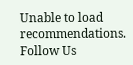Unable to load recommendations.
Follow Us